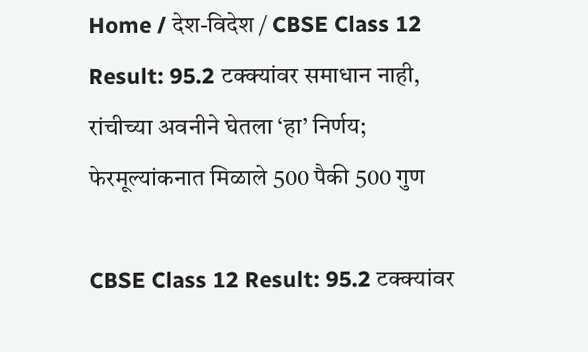Home / देश-विदेश / CBSE Class 12 Result: 95.2 टक्क्यांवर समाधान नाही, रांचीच्या अवनीने घेतला ‘हा’ निर्णय; फेरमूल्यांकनात मिळाले 500 पैकी 500 गुण

CBSE Class 12 Result: 95.2 टक्क्यांवर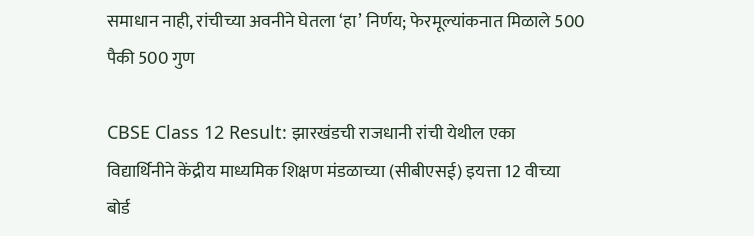समाधान नाही, रांचीच्या अवनीने घेतला ‘हा’ निर्णय; फेरमूल्यांकनात मिळाले 500 पैकी 500 गुण

CBSE Class 12 Result: झारखंडची राजधानी रांची येथील एका विद्यार्थिनीने केंद्रीय माध्यमिक शिक्षण मंडळाच्या (सीबीएसई) इयत्ता 12 वीच्या बोर्ड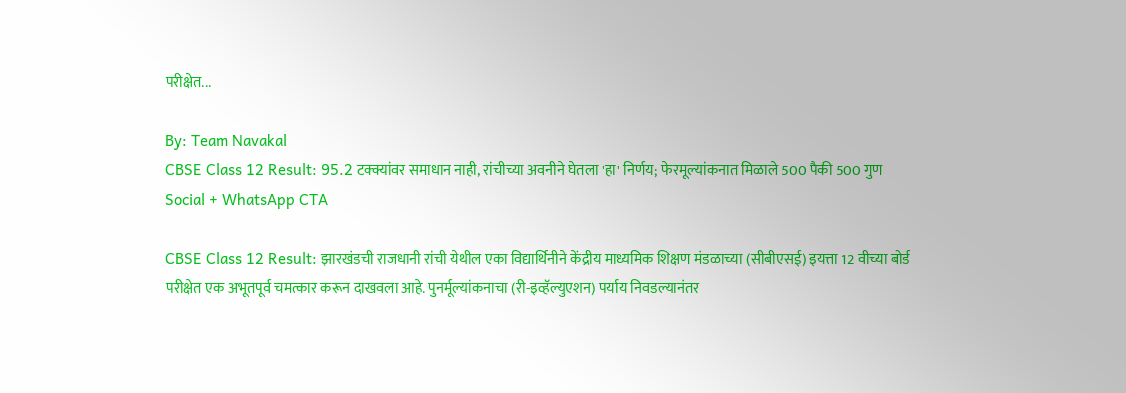परीक्षेत...

By: Team Navakal
CBSE Class 12 Result: 95.2 टक्क्यांवर समाधान नाही, रांचीच्या अवनीने घेतला 'हा' निर्णय; फेरमूल्यांकनात मिळाले 500 पैकी 500 गुण
Social + WhatsApp CTA

CBSE Class 12 Result: झारखंडची राजधानी रांची येथील एका विद्यार्थिनीने केंद्रीय माध्यमिक शिक्षण मंडळाच्या (सीबीएसई) इयत्ता 12 वीच्या बोर्ड परीक्षेत एक अभूतपूर्व चमत्कार करून दाखवला आहे. पुनर्मूल्यांकनाचा (री-इव्हॅल्युएशन) पर्याय निवडल्यानंतर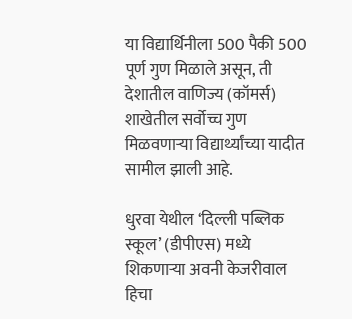या विद्यार्थिनीला 500 पैकी 500 पूर्ण गुण मिळाले असून, ती देशातील वाणिज्य (कॉमर्स) शाखेतील सर्वोच्च गुण मिळवणाऱ्या विद्यार्थ्यांच्या यादीत सामील झाली आहे.

धुरवा येथील ‘दिल्ली पब्लिक स्कूल’ (डीपीएस) मध्ये शिकणाऱ्या अवनी केजरीवाल हिचा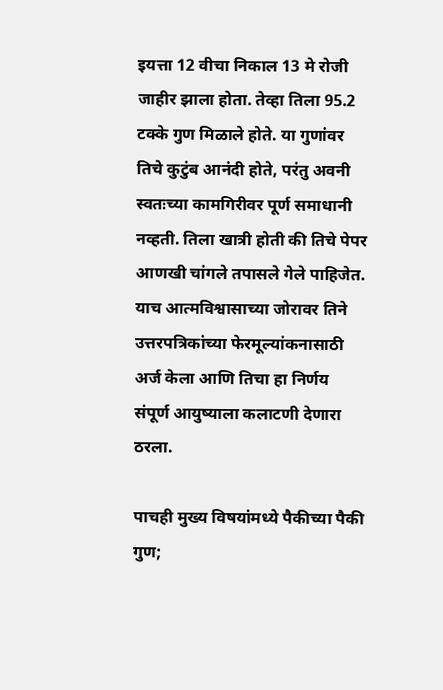इयत्ता 12 वीचा निकाल 13 मे रोजी जाहीर झाला होता. तेव्हा तिला 95.2 टक्के गुण मिळाले होते. या गुणांवर तिचे कुटुंब आनंदी होते, परंतु अवनी स्वतःच्या कामगिरीवर पूर्ण समाधानी नव्हती. तिला खात्री होती की तिचे पेपर आणखी चांगले तपासले गेले पाहिजेत. याच आत्मविश्वासाच्या जोरावर तिने उत्तरपत्रिकांच्या फेरमूल्यांकनासाठी अर्ज केला आणि तिचा हा निर्णय संपूर्ण आयुष्याला कलाटणी देणारा ठरला.

पाचही मुख्य विषयांमध्ये पैकीच्या पैकी गुण;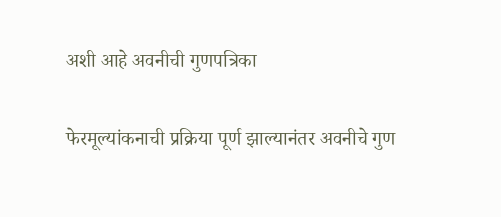अशी आहे अवनीची गुणपत्रिका

फेरमूल्यांकनाची प्रक्रिया पूर्ण झाल्यानंतर अवनीचे गुण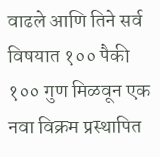वाढले आणि तिने सर्व विषयात १०० पैकी १०० गुण मिळवून एक नवा विक्रम प्रस्थापित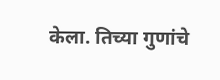केला. तिच्या गुणांचे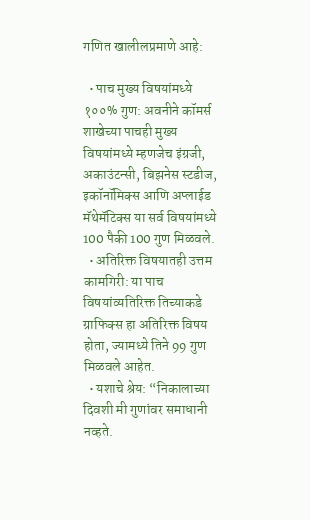गणित खालीलप्रमाणे आहे:

  • पाच मुख्य विषयांमध्ये १००% गुण: अवनीने कॉमर्स शाखेच्या पाचही मुख्य विषयांमध्ये म्हणजेच इंग्रजी, अकाउंटन्सी, बिझनेस स्टडीज, इकॉनॉमिक्स आणि अप्लाईड मॅथेमॅटिक्स या सर्व विषयांमध्ये 100 पैकी 100 गुण मिळवले.
  • अतिरिक्त विषयातही उत्तम कामगिरी: या पाच विषयांव्यतिरिक्त तिच्याकडे ग्राफिक्स हा अतिरिक्त विषय होता, ज्यामध्ये तिने 99 गुण मिळवले आहेत.
  • यशाचे श्रेय: “निकालाच्या दिवशी मी गुणांवर समाधानी नव्हते.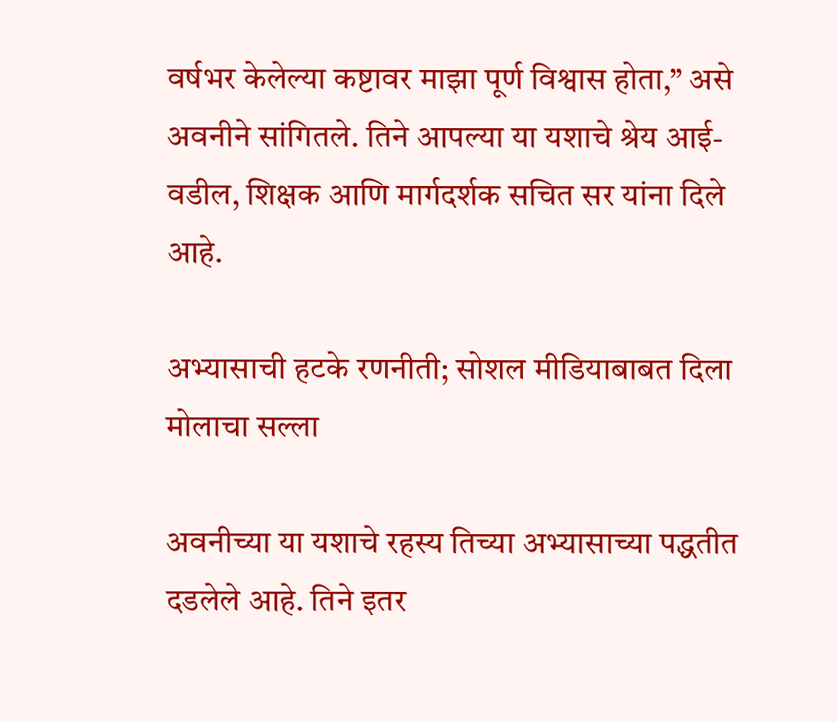वर्षभर केलेल्या कष्टावर माझा पूर्ण विश्वास होता,” असे अवनीने सांगितले. तिने आपल्या या यशाचे श्रेय आई-वडील, शिक्षक आणि मार्गदर्शक सचित सर यांना दिले आहे.

अभ्यासाची हटके रणनीती; सोशल मीडियाबाबत दिला मोलाचा सल्ला

अवनीच्या या यशाचे रहस्य तिच्या अभ्यासाच्या पद्धतीत दडलेले आहे. तिने इतर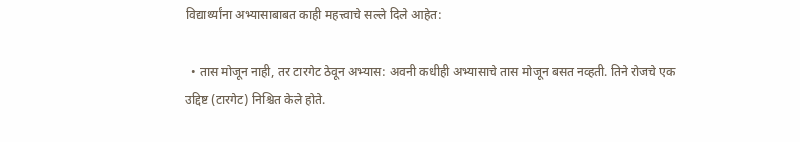विद्यार्थ्यांना अभ्यासाबाबत काही महत्त्वाचे सल्ले दिले आहेत:

  • तास मोजून नाही, तर टारगेट ठेवून अभ्यास: अवनी कधीही अभ्यासाचे तास मोजून बसत नव्हती. तिने रोजचे एक उद्दिष्ट (टारगेट) निश्चित केले होते.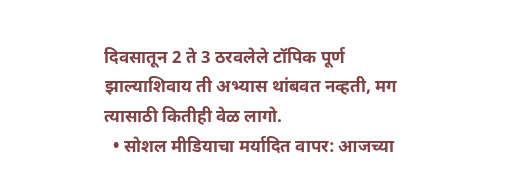दिवसातून 2 ते 3 ठरवलेले टॉपिक पूर्ण झाल्याशिवाय ती अभ्यास थांबवत नव्हती, मग त्यासाठी कितीही वेळ लागो.
  • सोशल मीडियाचा मर्यादित वापर: आजच्या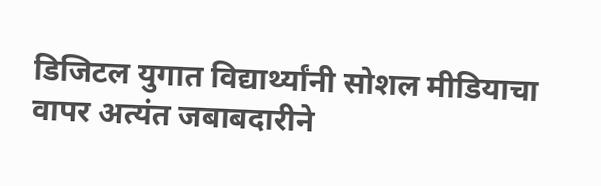डिजिटल युगात विद्यार्थ्यांनी सोशल मीडियाचा वापर अत्यंत जबाबदारीने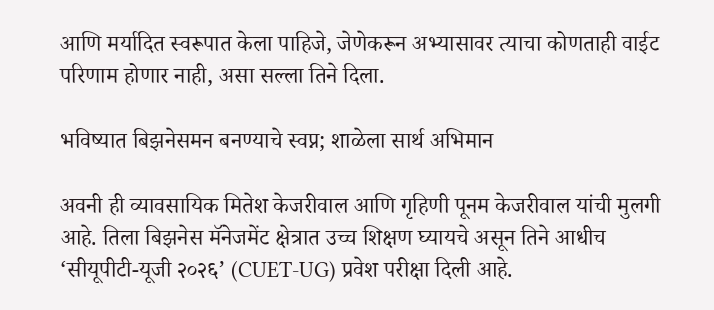आणि मर्यादित स्वरूपात केला पाहिजे, जेणेकरून अभ्यासावर त्याचा कोणताही वाईट परिणाम होणार नाही, असा सल्ला तिने दिला.

भविष्यात बिझनेसमन बनण्याचे स्वप्न; शाळेला सार्थ अभिमान

अवनी ही व्यावसायिक मितेश केजरीवाल आणि गृहिणी पूनम केजरीवाल यांची मुलगी आहे. तिला बिझनेस मॅनेजमेंट क्षेत्रात उच्च शिक्षण घ्यायचे असून तिने आधीच ‘सीयूपीटी-यूजी २०२६’ (CUET-UG) प्रवेश परीक्षा दिली आहे.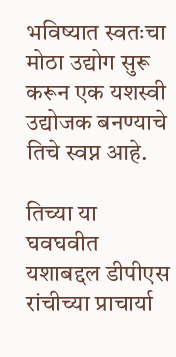भविष्यात स्वतःचा मोठा उद्योग सुरू करून एक यशस्वी उद्योजक बनण्याचे तिचे स्वप्न आहे.

तिच्या या घवघवीत यशाबद्दल डीपीएस रांचीच्या प्राचार्या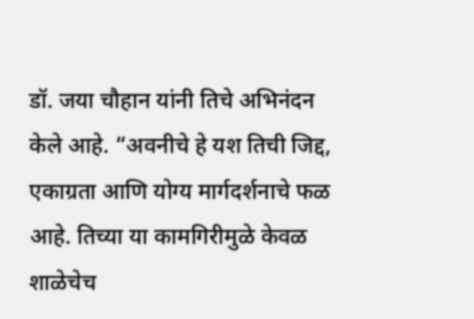डॉ. जया चौहान यांनी तिचे अभिनंदन केले आहे. “अवनीचे हे यश तिची जिद्द, एकाग्रता आणि योग्य मार्गदर्शनाचे फळ आहे. तिच्या या कामगिरीमुळे केवळ शाळेचेच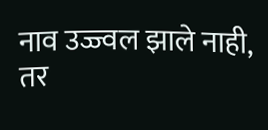नाव उज्ज्वल झाले नाही, तर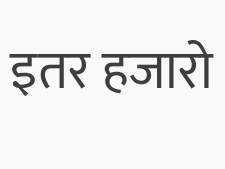इतर हजारो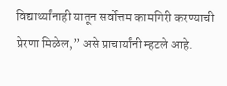विद्यार्थ्यांनाही यातून सर्वोत्तम कामगिरी करण्याची प्रेरणा मिळेल,” असे प्राचार्यांनी म्हटले आहे.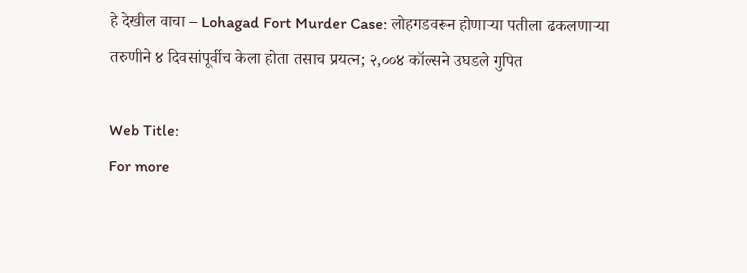हे देखील वाचा – Lohagad Fort Murder Case: लोहगडवरून होणाऱ्या पतीला ढकलणाऱ्या तरुणीने ४ दिवसांपूर्वीच केला होता तसाच प्रयत्न; २,००४ कॉल्सने उघडले गुपित

Web Title:
For more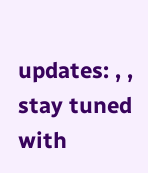updates: , , stay tuned with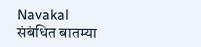Navakal
संबंधित बातम्या